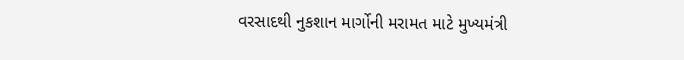વરસાદથી નુકશાન માર્ગોની મરામત માટે મુખ્યમંત્રી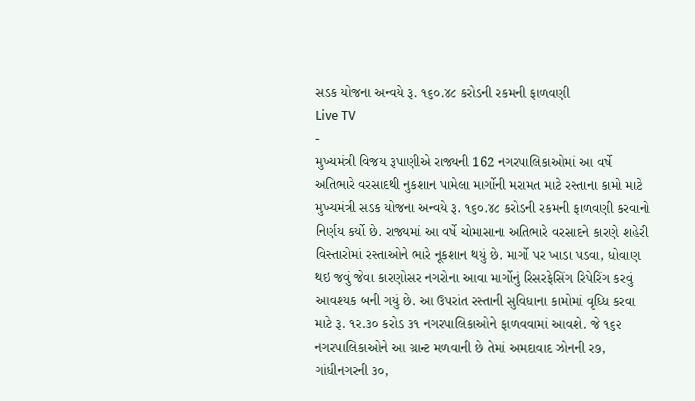સડક યોજના અન્વયે રૂ. ૧૬૦.૪૮ કરોડની રકમની ફાળવણી
Live TV
-
મુખ્યમંત્રી વિજય રૂપાણીએ રાજ્યની 162 નગરપાલિકાઓમાં આ વર્ષે અતિભારે વરસાદથી નુકશાન પામેલા માર્ગોની મરામત માટે રસ્તાના કામો માટે મુખ્યમંત્રી સડક યોજના અન્વયે રૂ. ૧૬૦.૪૮ કરોડની રકમની ફાળવણી કરવાનો નિર્ણય કર્યો છે. રાજ્યમાં આ વર્ષે ચોમાસાના અતિભારે વરસાદને કારણે શહેરી વિસ્તારોમાં રસ્તાઓને ભારે નૂકશાન થયું છે. માર્ગો પર ખાડા પડવા, ધોવાણ થઇ જવું જેવા કારણોસર નગરોના આવા માર્ગોનું રિસરફેસિંગ રિપેરિંગ કરવું આવશ્યક બની ગયું છે. આ ઉપરાંત રસ્તાની સુવિધાના કામોમાં વૃધ્ધિ કરવા માટે રૂ. ૧ર.૩૦ કરોડ ૩૧ નગરપાલિકાઓને ફાળવવામાં આવશે. જે ૧૬૨ નગરપાલિકાઓને આ ગ્રાન્ટ મળવાની છે તેમાં અમદાવાદ ઝોનની ર૭, ગાંધીનગરની ૩૦,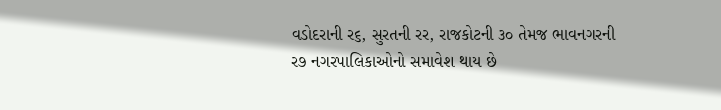વડોદરાની ર૬, સુરતની રર, રાજકોટની ૩૦ તેમજ ભાવનગરની ર૭ નગરપાલિકાઓનો સમાવેશ થાય છે